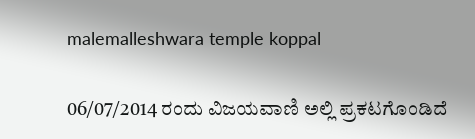malemalleshwara temple koppal

06/07/2014 ರಂದು ವಿಜಯವಾಣಿ ಅಲ್ಲಿ ಪ್ರಕಟಗೊಂಡಿದೆ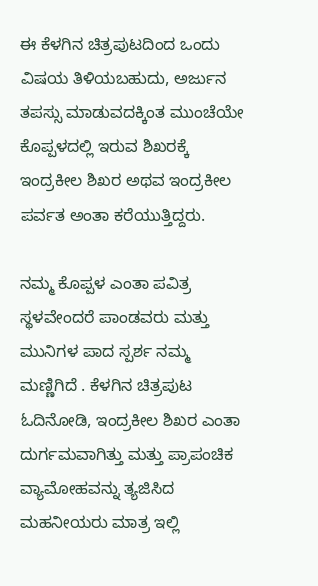ಈ ಕೆಳಗಿನ ಚಿತ್ರಪುಟದಿಂದ ಒಂದು ವಿಷಯ ತಿಳಿಯಬಹುದು, ಅರ್ಜುನ ತಪಸ್ಸು ಮಾಡುವದಕ್ಕಿಂತ ಮುಂಚೆಯೇ ಕೊಪ್ಪಳದಲ್ಲಿ ಇರುವ ಶಿಖರಕ್ಕೆ ಇಂದ್ರಕೀಲ ಶಿಖರ ಅಥವ ಇಂದ್ರಕೀಲ ಪರ್ವತ ಅಂತಾ ಕರೆಯುತ್ತಿದ್ದರು.

ನಮ್ಮ ಕೊಪ್ಪಳ ಎಂತಾ ಪವಿತ್ರ ಸ್ಥಳವೇಂದರೆ ಪಾಂಡವರು ಮತ್ತು ಮುನಿಗಳ ಪಾದ ಸ್ಪರ್ಶ ನಮ್ಮ ಮಣ್ಣಿಗಿದೆ . ಕೆಳಗಿನ ಚಿತ್ರಪುಟ ಓದಿನೋಡಿ, ಇಂದ್ರಕೀಲ ಶಿಖರ ಎಂತಾ ದುರ್ಗಮವಾಗಿತ್ತು ಮತ್ತು ಪ್ರಾಪಂಚಿಕ ವ್ಯಾಮೋಹವನ್ನು ತ್ಯಜಿಸಿದ ಮಹನೀಯರು ಮಾತ್ರ ಇಲ್ಲಿ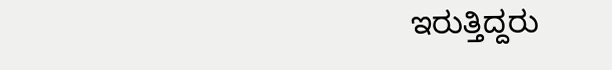ಇರುತ್ತಿದ್ದರು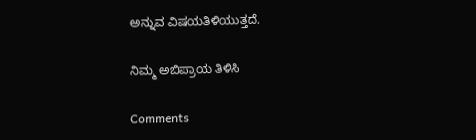ಅನ್ನುವ ವಿಷಯತಿಳಿಯುತ್ತದೆ.

ನಿಮ್ಮ ಅಬಿಪ್ರಾಯ ತಿಳಿಸಿ

Comments